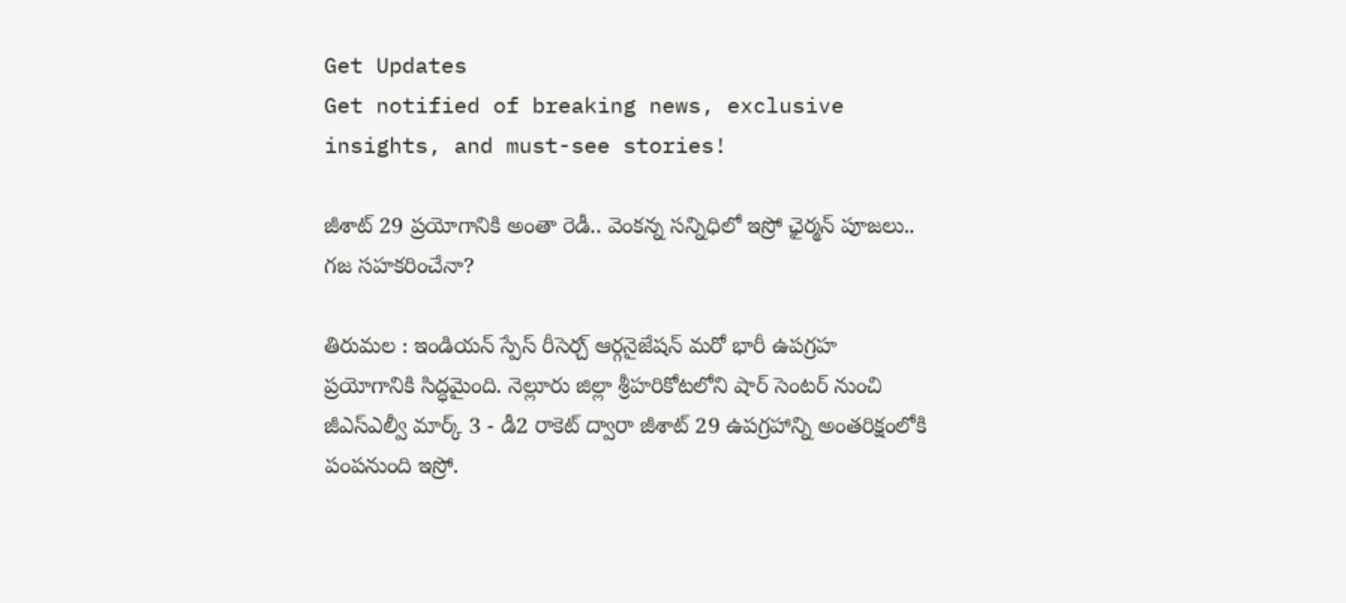Get Updates
Get notified of breaking news, exclusive insights, and must-see stories!

జీశాట్ 29 ప్రయోగానికి అంతా రెడీ.. వెంకన్న సన్నిధిలో ఇస్రో ఛైర్మన్ పూజలు.. గజ సహకరించేనా?

తిరుమల : ఇండియన్ స్పేస్ రీసెర్చ్ ఆర్గనైజేషన్ మరో భారీ ఉపగ్రహ ప్రయోగానికి సిద్ధమైంది. నెల్లూరు జిల్లా శ్రీహరికోటలోని షార్ సెంటర్ నుంచి జీఎస్ఎల్వీ మార్క్ 3 - డీ2 రాకెట్ ద్వారా జీశాట్ 29 ఉపగ్రహాన్ని అంతరిక్షంలోకి పంపనుంది ఇస్రో.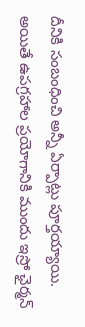దీనికి సంబంధించి అన్నీ ఏర్పాట్లు పూర్తయ్యాయి. అయితే ఉపగ్రహాల ప్రయోగానికి ముందు ఇస్రో ఛైర్మన్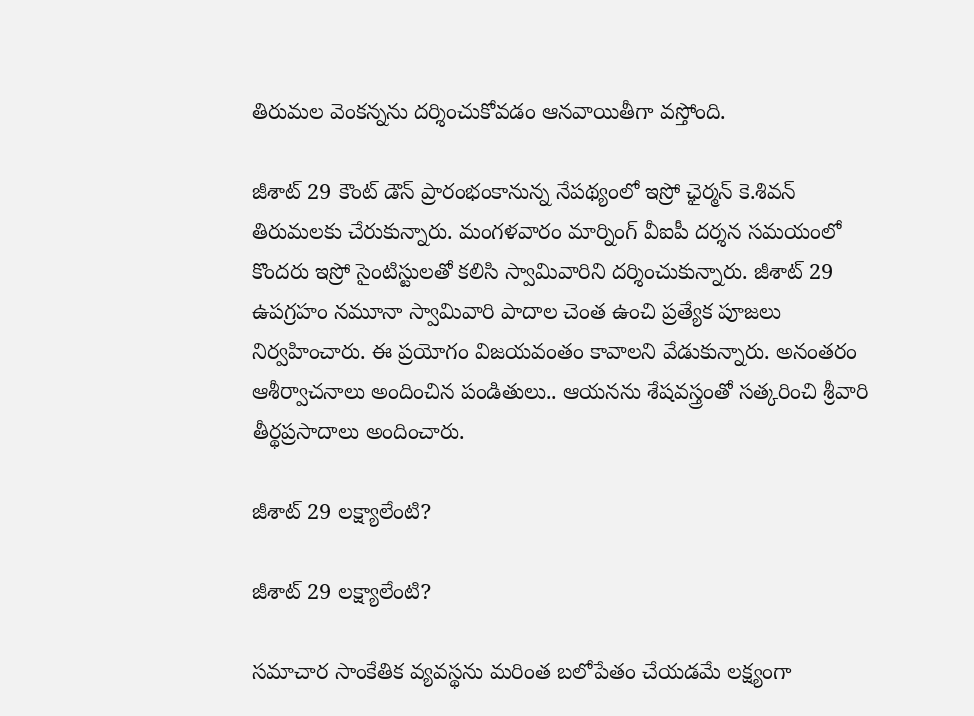తిరుమల వెంకన్నను దర్శించుకోవడం ఆనవాయితీగా వస్తోంది.

జీశాట్ 29 కౌంట్ డౌన్ ప్రారంభంకానున్న నేపథ్యంలో ఇస్రో ఛైర్మన్ కె.శివన్ తిరుమలకు చేరుకున్నారు. మంగళవారం మార్నింగ్ వీఐపీ దర్శన సమయంలో కొందరు ఇస్రో సైంటిస్టులతో కలిసి స్వామివారిని దర్శించుకున్నారు. జీశాట్ 29 ఉపగ్రహం నమూనా స్వామివారి పాదాల చెంత ఉంచి ప్రత్యేక పూజలు నిర్వహించారు. ఈ ప్రయోగం విజయవంతం కావాలని వేడుకున్నారు. అనంతరం ఆశీర్వాచనాలు అందించిన పండితులు.. ఆయనను శేషవస్త్రంతో సత్కరించి శ్రీవారి తీర్థప్రసాదాలు అందించారు.

జీశాట్ 29 లక్ష్యాలేంటి?

జీశాట్ 29 లక్ష్యాలేంటి?

సమాచార సాంకేతిక వ్యవస్థను మరింత బలోపేతం చేయడమే లక్ష్యంగా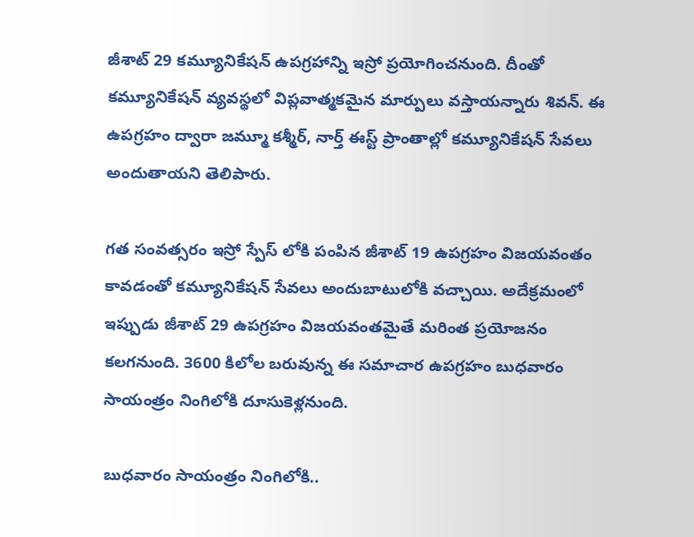జీశాట్ 29 కమ్యూనికేషన్ ఉపగ్రహాన్ని ఇస్రో ప్రయోగించనుంది. దీంతో కమ్యూనికేషన్ వ్యవస్థలో విప్లవాత్మకమైన మార్పులు వస్తాయన్నారు శివన్. ఈ ఉపగ్రహం ద్వారా జమ్మూ కశ్మీర్, నార్త్ ఈస్ట్ ప్రాంతాల్లో కమ్యూనికేషన్ సేవలు అందుతాయని తెలిపారు.

గత సంవత్సరం ఇస్రో స్పేస్ లోకి పంపిన జీశాట్ 19 ఉపగ్రహం విజయవంతం కావడంతో కమ్యూనికేషన్ సేవలు అందుబాటులోకి వచ్చాయి. అదేక్రమంలో ఇప్పుడు జీశాట్ 29 ఉపగ్రహం విజయవంతమైతే మరింత ప్రయోజనం కలగనుంది. 3600 కిలోల బరువున్న ఈ సమాచార ఉపగ్రహం బుధవారం సాయంత్రం నింగిలోకి దూసుకెళ్లనుంది.

బుధవారం సాయంత్రం నింగిలోకి..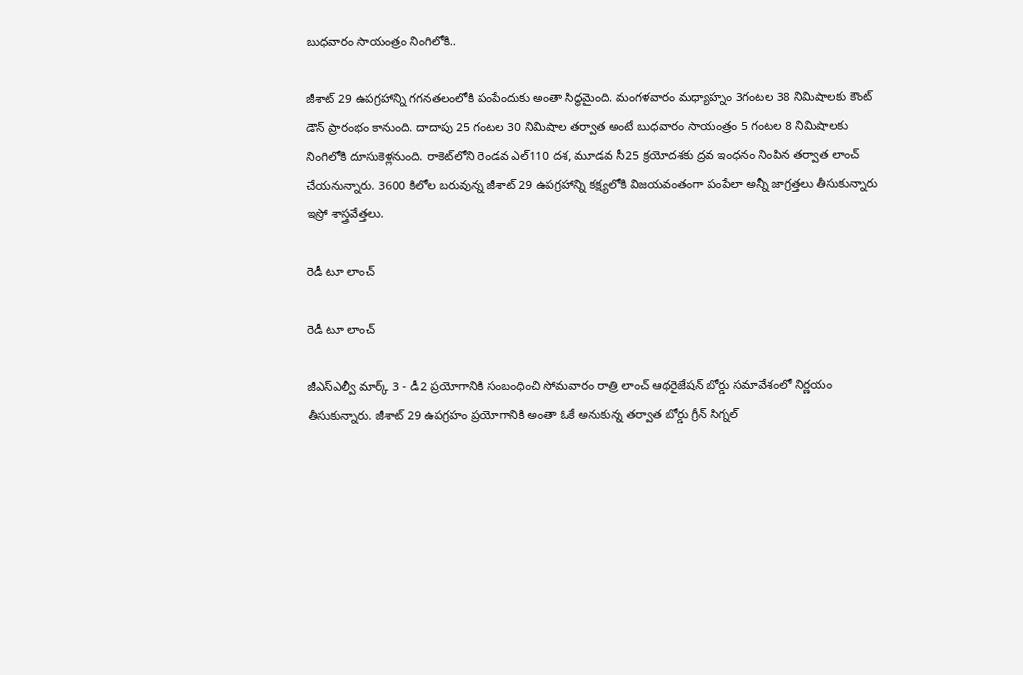బుధవారం సాయంత్రం నింగిలోకి..

జీశాట్ 29 ఉపగ్రహాన్ని గగనతలంలోకి పంపేందుకు అంతా సిద్ధమైంది. మంగళవారం మధ్యాహ్నం 3గంటల 38 నిమిషాలకు కౌంట్ డౌన్ ప్రారంభం కానుంది. దాదాపు 25 గంటల 30 నిమిషాల తర్వాత అంటే బుధవారం సాయంత్రం 5 గంటల 8 నిమిషాలకు నింగిలోకి దూసుకెళ్లనుంది. రాకెట్‌లోని రెండవ ఎల్‌110 దశ, మూడవ సీ25 క్రయోదశకు ద్రవ ఇంధనం నింపిన తర్వాత లాంచ్ చేయనున్నారు. 3600 కిలోల బరువున్న జీశాట్ 29 ఉపగ్రహాన్ని కక్ష్యలోకి విజయవంతంగా పంపేలా అన్నీ జాగ్రత్తలు తీసుకున్నారు ఇస్రో శాస్త్రవేత్తలు.

రెడీ టూ లాంచ్

రెడీ టూ లాంచ్

జీఎస్ఎల్వీ మార్క్ 3 - డీ2 ప్రయోగానికి సంబంధించి సోమవారం రాత్రి లాంచ్ ఆథరైజేషన్ బోర్డు సమావేశంలో నిర్ణయం తీసుకున్నారు. జీశాట్ 29 ఉపగ్రహం ప్రయోగానికి అంతా ఓకే అనుకున్న తర్వాత బోర్డు గ్రీన్ సిగ్నల్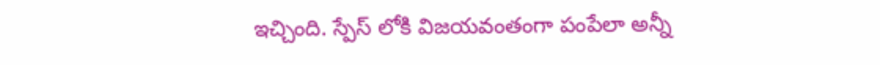ఇచ్చింది. స్పేస్ లోకి విజయవంతంగా పంపేలా అన్నీ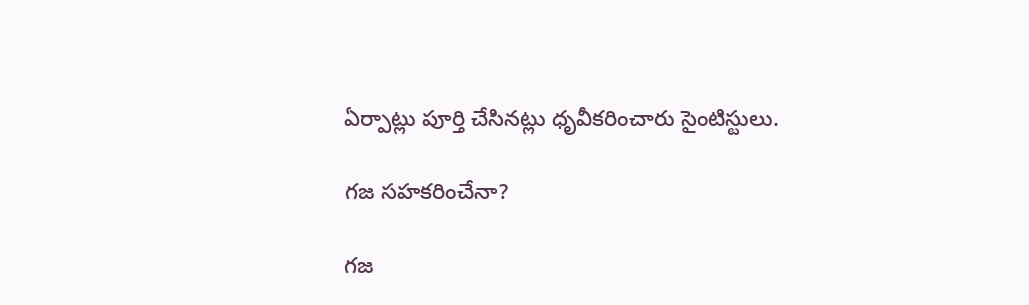ఏర్పాట్లు పూర్తి చేసినట్లు ధృవీకరించారు సైంటిస్టులు.

గజ సహకరించేనా?

గజ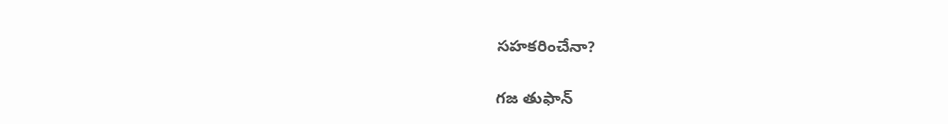సహకరించేనా?

గజ తుఫాన్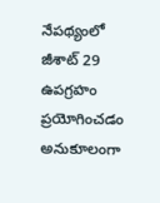నేపథ్యంలో జీశాట్ 29 ఉపగ్రహం ప్రయోగించడం అనుకూలంగా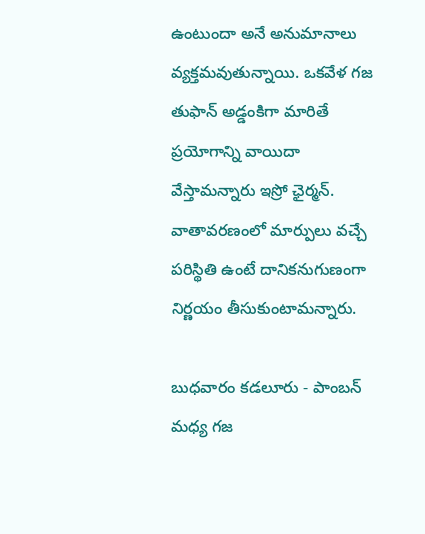ఉంటుందా అనే అనుమానాలు వ్యక్తమవుతున్నాయి. ఒకవేళ గజ తుఫాన్ అడ్డంకిగా మారితే ప్రయోగాన్ని వాయిదా వేస్తామన్నారు ఇస్రో ఛైర్మన్. వాతావరణంలో మార్పులు వచ్చే పరిస్థితి ఉంటే దానికనుగుణంగా నిర్ణయం తీసుకుంటామన్నారు.

బుధవారం కడలూరు - పాంబన్ మధ్య గజ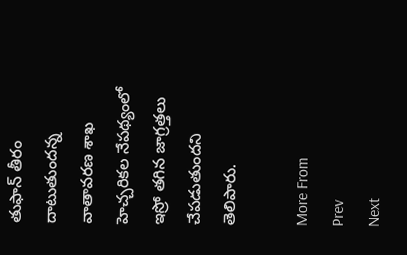తుఫాన్ తీరం దాటుతుందన్న వాతావరణ శాఖ హెచ్చరికల నేపథ్యంలో ఇస్రో తగిన జాగ్రత్తలు చేపడుతుందని తెలిపారు.

More From
Prev
Next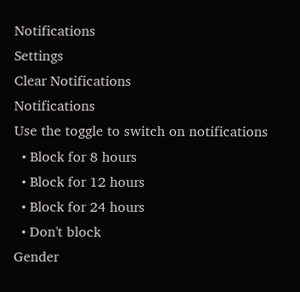Notifications
Settings
Clear Notifications
Notifications
Use the toggle to switch on notifications
  • Block for 8 hours
  • Block for 12 hours
  • Block for 24 hours
  • Don't block
Gender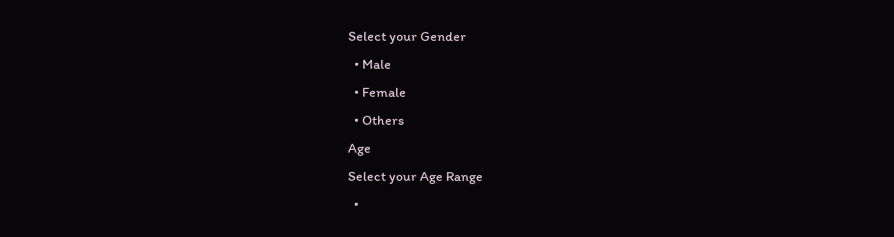Select your Gender
  • Male
  • Female
  • Others
Age
Select your Age Range
  •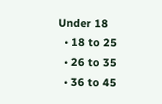Under 18
  • 18 to 25
  • 26 to 35
  • 36 to 45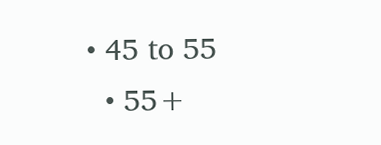• 45 to 55
  • 55+